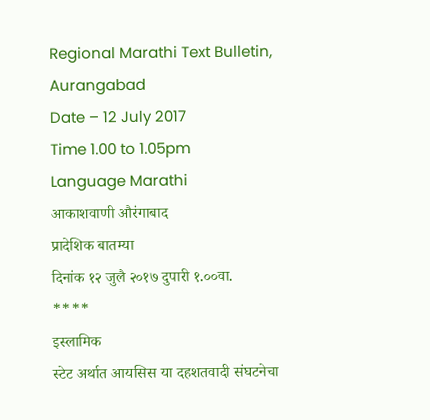Regional Marathi Text Bulletin, Aurangabad
Date – 12 July 2017
Time 1.00 to 1.05pm
Language Marathi
आकाशवाणी औरंगाबाद
प्रादेशिक बातम्या
दिनांक १२ जुलै २०१७ दुपारी १.००वा.
****
इस्लामिक
स्टेट अर्थात आयसिस या दहशतवादी संघटनेचा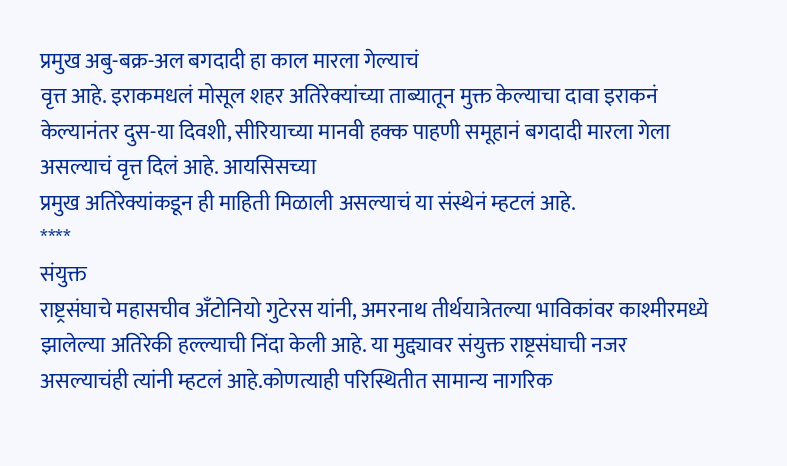प्रमुख अबु-बक्र-अल बगदादी हा काल मारला गेल्याचं
वृत्त आहे. इराकमधलं मोसूल शहर अतिरेक्यांच्या ताब्यातून मुक्त केल्याचा दावा इराकनं
केल्यानंतर दुस-या दिवशी, सीरियाच्या मानवी हक्क पाहणी समूहानं बगदादी मारला गेला असल्याचं वृत्त दिलं आहे. आयसिसच्या
प्रमुख अतिरेक्यांकडून ही माहिती मिळाली असल्याचं या संस्थेनं म्हटलं आहे.
****
संयुक्त
राष्ट्रसंघाचे महासचीव अँटोनियो गुटेरस यांनी, अमरनाथ तीर्थयात्रेतल्या भाविकांवर काश्मीरमध्ये
झालेल्या अतिरेकी हल्ल्याची निंदा केली आहे. या मुद्द्यावर संयुक्त राष्ट्रसंघाची नजर
असल्याचंही त्यांनी म्हटलं आहे.कोणत्याही परिस्थितीत सामान्य नागरिक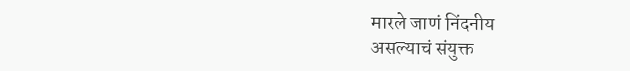मारले जाणं निंदनीय
असल्याचं संयुक्त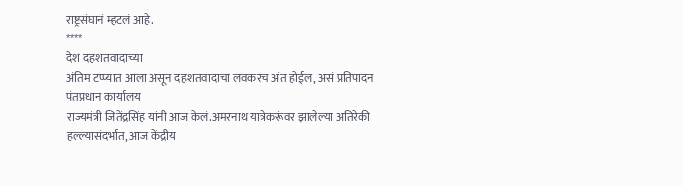राष्ट्रसंघानं म्हटलं आहे.
****
देश दहशतवादाच्या
अंतिम टप्प्यात आला असून दहशतवादाचा लवकरच अंत होईल, असं प्रतिपादन पंतप्रधान कार्यालय
राज्यमंत्री जितेंद्रसिंह यांनी आज केलं.अमरनाथ यात्रेकरूंवर झालेल्या अतिरेकी हल्ल्यासंदर्भात, आज केंद्रीय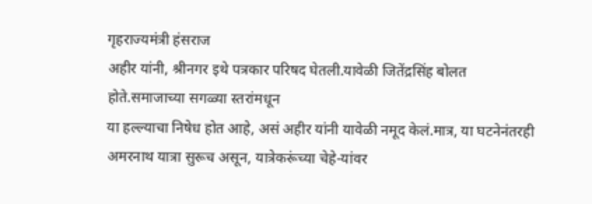गृहराज्यमंत्री हंसराज
अहीर यांनी, श्रीनगर इथे पत्रकार परिषद घेतली.यावेळी जितेंद्रसिंह बोलत होते.समाजाच्या सगळ्या स्तरांमधून
या हल्ल्याचा निषेध होत आहे, असं अहीर यांनी यावेळी नमूद केलं.मात्र, या घटनेनंतरही
अमरनाथ यात्रा सुरूच असून, यात्रेकरूंच्या चेहे-यांवर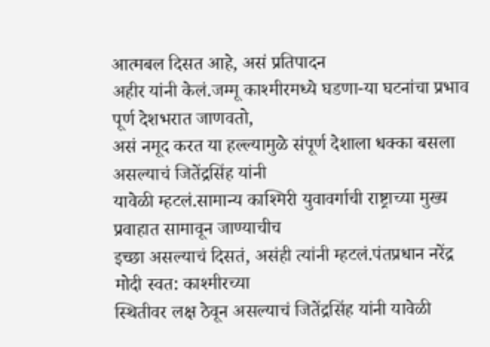आत्मबल दिसत आहे, असं प्रतिपादन
अहीर यांनी केलं.जम्मू काश्मीरमध्ये घडणा-या घटनांचा प्रभाव पूर्ण देशभरात जाणवतो,
असं नमूद करत या हल्ल्यामुळे संपूर्ण देशाला धक्का बसला असल्याचं जितेंद्रसिंह यांनी
यावेळी म्हटलं.सामान्य काश्मिरी युवावर्गाची राष्ट्राच्या मुख्य प्रवाहात सामावून जाण्याचीच
इच्छा असल्याचं दिसतं, असंही त्यांनी म्हटलं.पंतप्रधान नरेंद्र मोदी स्वत: काश्मीरच्या
स्थितीवर लक्ष ठेवून असल्याचं जितेंद्रसिंह यांनी यावेळी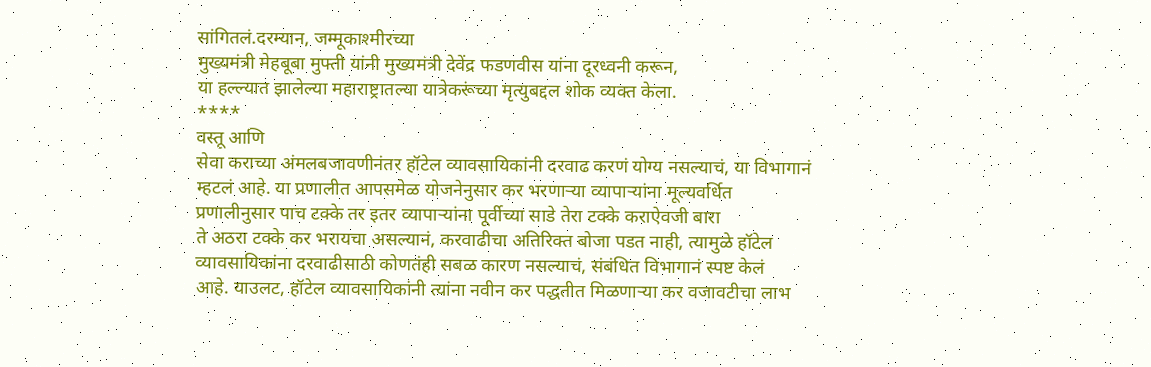सांगितलं.दरम्यान, जम्मूकाश्मीरच्या
मुख्यमंत्री मेहबूबा मुफ्ती यांनी मुख्यमंत्री देवेंद्र फडणवीस यांना दूरध्वनी करून,
या हल्ल्यात झालेल्या महाराष्ट्रातल्या यात्रेकरूंच्या मृत्युबद्दल शोक व्यक्त केला.
****
वस्तू आणि
सेवा कराच्या अंमलबजावणीनंतर हॉटेल व्यावसायिकांनी दरवाढ करणं योग्य नसल्याचं, या विभागानं
म्हटलं आहे. या प्रणालीत आपसमेळ योजनेनुसार कर भरणाऱ्या व्यापाऱ्यांना मूल्यवर्धित
प्रणालीनुसार पाच टक्के तर इतर व्यापाऱ्यांना पूर्वीच्या साडे तेरा टक्के कराऐवजी बारा
ते अठरा टक्के कर भरायचा असल्यानं, करवाढीचा अतिरिक्त बोजा पडत नाही, त्यामुळे हॉटेल
व्यावसायिकांना दरवाढीसाठी कोणतंही सबळ कारण नसल्याचं, संबंधित विभागानं स्पष्ट केलं
आहे. याउलट, हॉटेल व्यावसायिकांनी त्यांना नवीन कर पद्धतीत मिळणाऱ्या कर वजावटीचा लाभ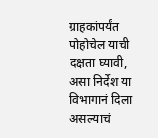ग्राहकांपर्यंत पोहोचेल याची दक्षता घ्यावी, असा निर्देश या विभागानं दिला असल्याचं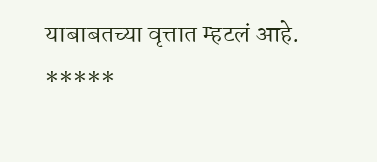याबाबतच्या वृत्तात म्हटलं आहे.
*****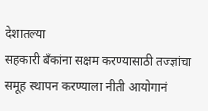देशातल्या
सहकारी बँकांना सक्षम करण्यासाठी तज्ज्ञांचा समूह स्थापन करण्याला नीती आयोगानं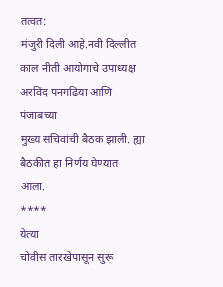तत्वत:
मंजुरी दिली आहे.नवी दिल्लीत काल नीती आयोगाचे उपाध्यक्ष अरविंद पनगढिया आणि पंजाबच्या
मुख्य सचिवांची बैठक झाली. ह्या बैठकीत हा निर्णय घेण्यात आला.
****
येत्या
चोवीस तारखेपासून सुरू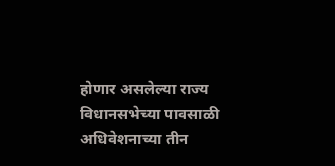होणार असलेल्या राज्य विधानसभेच्या पावसाळी अधिवेशनाच्या तीन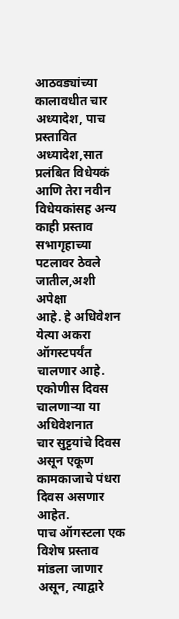आठवड्यांच्या कालावधीत चार अध्यादेश, पाच प्रस्तावित अध्यादेश,सात प्रलंबित विधेयकं
आणि तेरा नवीन विधेयकांसह अन्य काही प्रस्ताव सभागृहाच्या पटलावर ठेवले जातील,अशी अपेक्षा
आहे. हे अधिवेशन येत्या अकरा ऑगस्टपर्यंत चालणार आहे. एकोणीस दिवस चालणाऱ्या या अधिवेशनात
चार सुट्टयांचे दिवस असून एकूण कामकाजाचे पंधरा दिवस असणार आहेत.
पाच ऑगस्टला एक विशेष प्रस्ताव मांडला जाणार असून, त्याद्वारे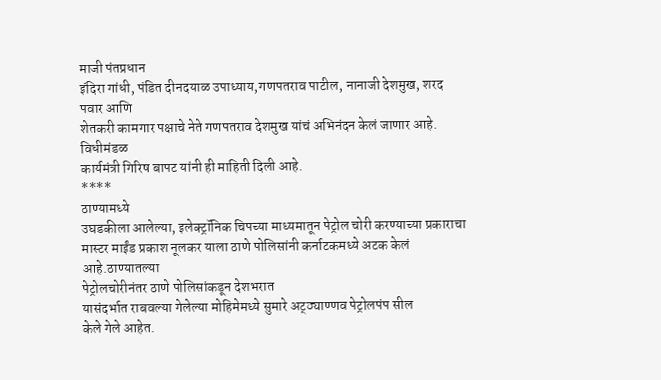माजी पंतप्रधान
इंदिरा गांधी, पंडित दीनदयाळ उपाध्याय,गणपतराव पाटील, नानाजी देशमुख, शरद पवार आणि
शेतकरी कामगार पक्षाचे नेते गणपतराव देशमुख यांचं अभिनंदन केलं जाणार आहे. विधीमंडळ
कार्यमंत्री गिरिष बापट यांनी ही माहिती दिली आहे.
****
ठाण्यामध्ये
उघडकीला आलेल्या, इलेक्ट्रॉनिक चिपच्या माध्यमातून पेट्रोल चोरी करण्याच्या प्रकाराचा
मास्टर माईंड प्रकाश नूलकर याला ठाणे पोलिसांनी कर्नाटकमध्ये अटक केलं आहे.ठाण्यातल्या
पेट्रोलचोरीनंतर ठाणे पोलिसांकडून देशभरात
यासंदर्भात राबवल्या गेलेल्या मोहिमेमध्ये सुमारे अट्ठ्याण्णव पेट्रोलपंप सील
केले गेले आहेत.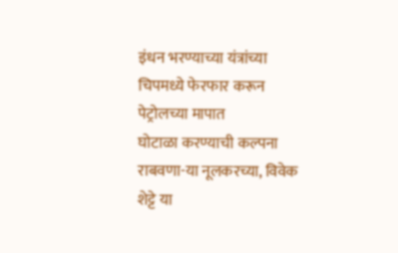इंधन भरण्याच्या यंत्रांच्या चिपमध्ये फेरफार करून पेट्रोलच्या मापात
घोटाळा करण्याची कल्पना राबवणा-या नूलकरच्या, विवेक शेट्टे या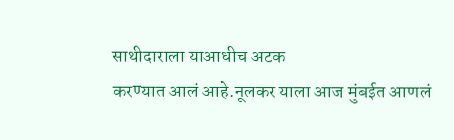साथीदाराला याआधीच अटक
करण्यात आलं आहे.नूलकर याला आज मुंबईत आणलं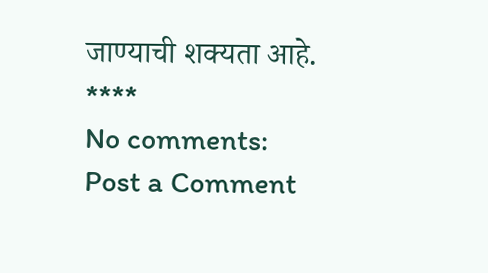जाण्याची शक्यता आहे.
****
No comments:
Post a Comment